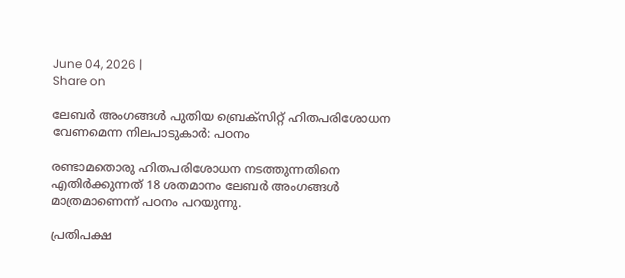June 04, 2026 |
Share on

ലേബർ അംഗങ്ങൾ പുതിയ ബ്രെക്സിറ്റ് ഹിതപരിശോധന വേണമെന്ന നിലപാടുകാർ: പഠനം

രണ്ടാമതൊരു ഹിതപരിശോധന നടത്തുന്നതിനെ എതിർക്കുന്നത് 18 ശതമാനം ലേബർ അംഗങ്ങൾ മാത്രമാണെന്ന് പഠനം പറയുന്നു.

പ്രതിപക്ഷ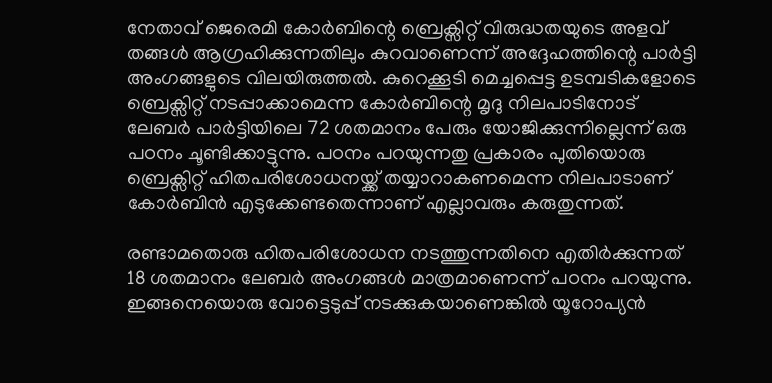നേതാവ് ജെരെമി കോർബിന്റെ ബ്രെക്സിറ്റ് വിരുദ്ധതയുടെ അളവ് തങ്ങൾ ആഗ്രഹിക്കുന്നതിലും കുറവാണെന്ന് അദ്ദേഹത്തിന്റെ പാർട്ടി അംഗങ്ങളുടെ വിലയിരുത്തൽ. കുറെക്കൂടി മെച്ചപ്പെട്ട ഉടമ്പടികളോടെ ബ്രെക്സിറ്റ് നടപ്പാക്കാമെന്ന കോർബിന്റെ മൃദു നിലപാടിനോട് ലേബര്‍ പാർട്ടിയിലെ 72 ശതമാനം പേരും യോജിക്കുന്നില്ലെന്ന് ഒരു പഠനം ചൂണ്ടിക്കാട്ടുന്നു. പഠനം പറയുന്നതു പ്രകാരം പുതിയൊരു ബ്രെക്സിറ്റ് ഹിതപരിശോധനയ്ക്ക് തയ്യാറാകണമെന്ന നിലപാടാണ് കോർബിൻ എടുക്കേണ്ടതെന്നാണ് എല്ലാവരും കരുതുന്നത്.

രണ്ടാമതൊരു ഹിതപരിശോധന നടത്തുന്നതിനെ എതിർക്കുന്നത് 18 ശതമാനം ലേബർ അംഗങ്ങൾ മാത്രമാണെന്ന് പഠനം പറയുന്നു. ഇങ്ങനെയൊരു വോട്ടെടുപ്പ് നടക്കുകയാണെങ്കിൽ യൂറോപ്യൻ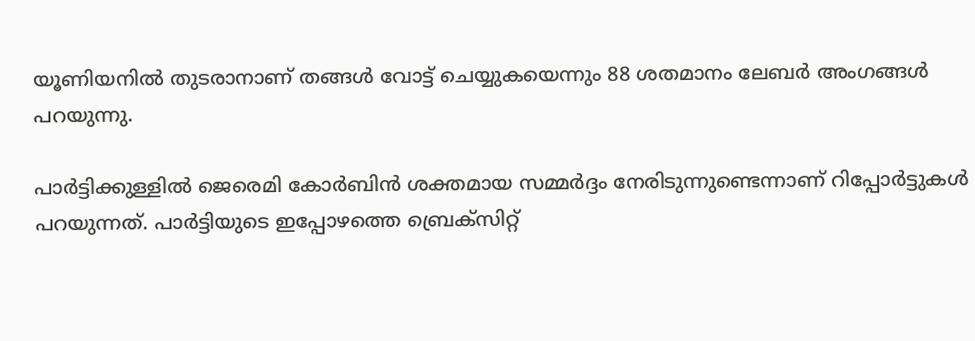യൂണിയനിൽ തുടരാനാണ് തങ്ങൾ വോട്ട് ചെയ്യുകയെന്നും 88 ശതമാനം ലേബർ അംഗങ്ങൾ പറയുന്നു.

പാർട്ടിക്കുള്ളിൽ ജെരെമി കോർബിൻ ശക്തമായ സമ്മർദ്ദം നേരിടുന്നുണ്ടെന്നാണ് റിപ്പോർട്ടുകൾ പറയുന്നത്. പാർട്ടിയുടെ ഇപ്പോഴത്തെ ബ്രെക്സിറ്റ്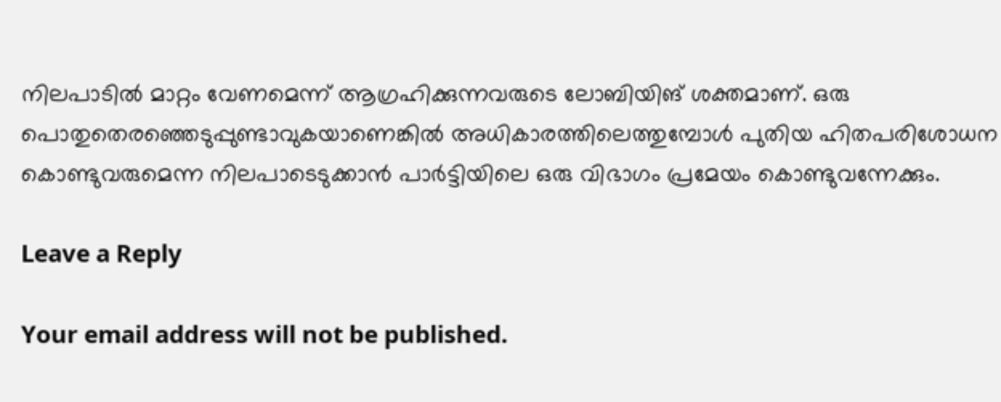നിലപാടിൽ മാറ്റം വേണമെന്ന് ആഗ്രഹിക്കുന്നവരുടെ ലോബിയിങ് ശക്തമാണ്. ഒരു പൊതുതെരഞ്ഞെടുപ്പുണ്ടാവുകയാണെങ്കിൽ അധികാരത്തിലെത്തുമ്പോൾ പുതിയ ഹിതപരിശോധന കൊണ്ടുവരുമെന്ന നിലപാടെടുക്കാൻ പാർട്ടിയിലെ ഒരു വിഭാഗം പ്രമേയം കൊണ്ടുവന്നേക്കും.

Leave a Reply

Your email address will not be published.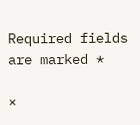Required fields are marked *

×